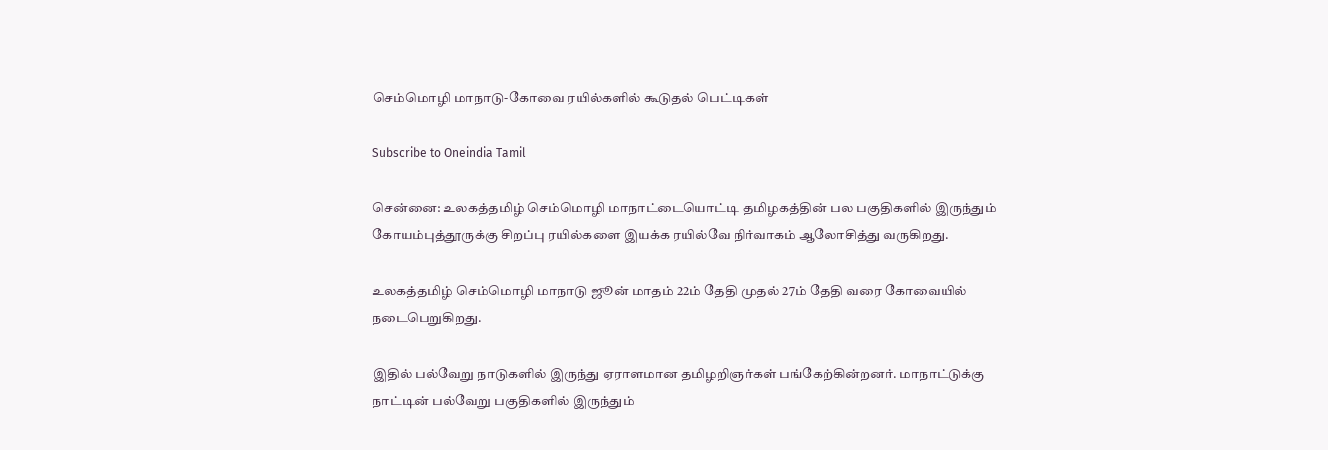செம்மொழி மாநாடு-கோவை ரயில்களில் கூடுதல் பெட்டிகள்

Subscribe to Oneindia Tamil

சென்னை: உலகத்தமிழ் செம்மொழி மாநாட்டையொட்டி தமிழகத்தின் பல பகுதிகளில் இருந்தும் கோயம்புத்தூருக்கு சிறப்பு ரயில்களை இயக்க ரயில்வே நிர்வாகம் ஆலோசித்து வருகிறது.

உலகத்தமிழ் செம்மொழி மாநாடு ஜூன் மாதம் 22ம் தேதி முதல் 27ம் தேதி வரை கோவையில் நடைபெறுகிறது.

இதில் பல்வேறு நாடுகளில் இருந்து ஏராளமான தமிழறிஞர்கள் பங்கேற்கின்றனர். மாநாட்டுக்கு நாட்டின் பல்வேறு பகுதிகளில் இருந்தும்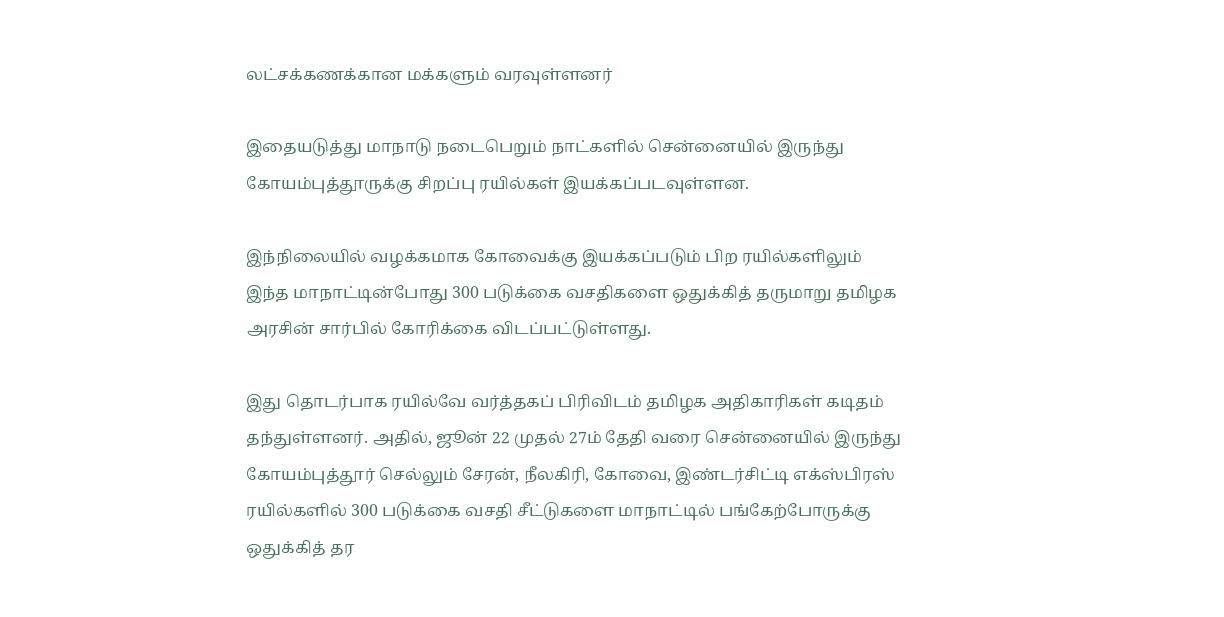லட்சக்கணக்கான மக்களும் வரவுள்ளனர்

இதையடுத்து மாநாடு நடைபெறும் நாட்களில் சென்னையில் இருந்து கோயம்புத்தூருக்கு சிறப்பு ரயில்கள் இயக்கப்படவுள்ளன.

இந்நிலையில் வழக்கமாக கோவைக்கு இயக்கப்படும் பிற ரயில்களிலும் இந்த மாநாட்டின்போது 300 படுக்கை வசதிகளை ஒதுக்கித் தருமாறு தமிழக அரசின் சார்பில் கோரிக்கை விடப்பட்டுள்ளது.

இது தொடர்பாக ரயில்வே வர்த்தகப் பிரிவிடம் தமிழக அதிகாரிகள் கடிதம் தந்துள்ளனர். அதில், ஜூன் 22 முதல் 27ம் தேதி வரை சென்னையில் இருந்து கோயம்புத்தூர் செல்லும் சேரன், நீலகிரி, கோவை, இண்டர்சிட்டி எக்ஸ்பிரஸ் ரயில்களில் 300 படுக்கை வசதி சீட்டுகளை மாநாட்டில் பங்கேற்போருக்கு ஒதுக்கித் தர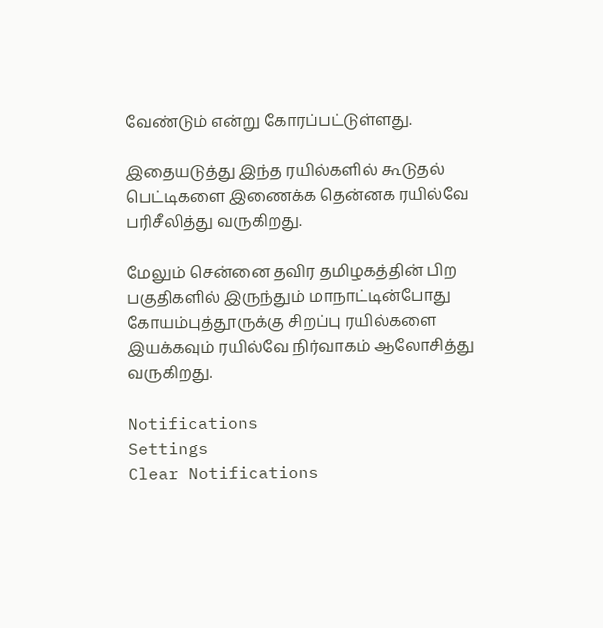வேண்டும் என்று கோரப்பட்டுள்ளது.

இதையடுத்து இந்த ரயில்களில் கூடுதல் பெட்டிகளை இணைக்க தென்னக ரயில்வே பரிசீலித்து வருகிறது.

மேலும் சென்னை தவிர தமிழகத்தின் பிற பகுதிகளில் இருந்தும் மாநாட்டின்போது கோயம்புத்தூருக்கு சிறப்பு ரயில்களை இயக்கவும் ரயில்வே நிர்வாகம் ஆலோசித்து வருகிறது.

Notifications
Settings
Clear Notifications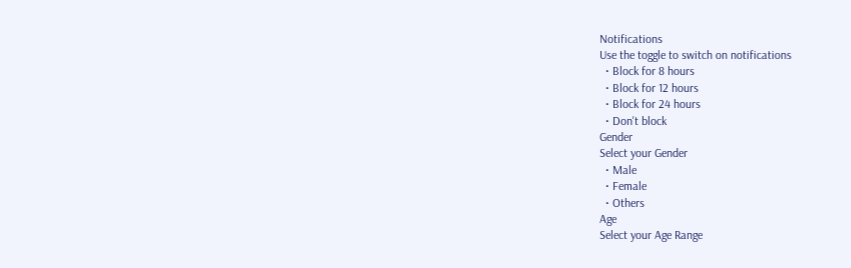Notifications
Use the toggle to switch on notifications
  • Block for 8 hours
  • Block for 12 hours
  • Block for 24 hours
  • Don't block
Gender
Select your Gender
  • Male
  • Female
  • Others
Age
Select your Age Range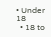• Under 18
  • 18 to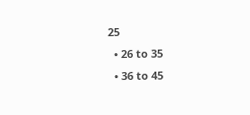25
  • 26 to 35
  • 36 to 45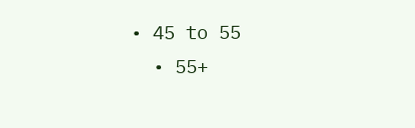• 45 to 55
  • 55+